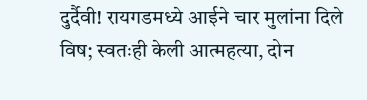दुर्दैवी! रायगडमध्ये आईने चार मुलांना दिले विष; स्वतःही केली आत्महत्या, दोन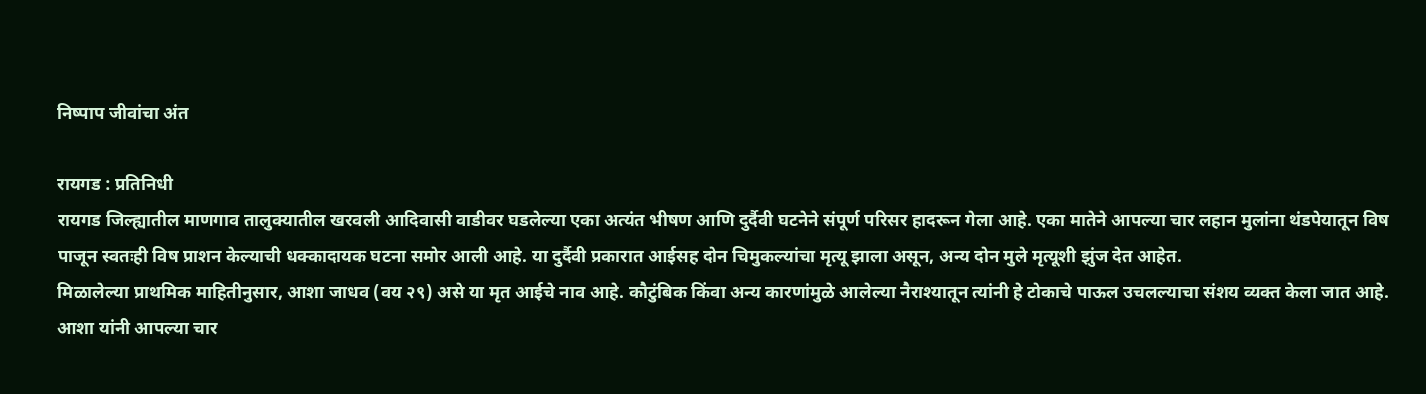निष्पाप जीवांचा अंत

रायगड : प्रतिनिधी
रायगड जिल्ह्यातील माणगाव तालुक्यातील खरवली आदिवासी वाडीवर घडलेल्या एका अत्यंत भीषण आणि दुर्दैवी घटनेने संपूर्ण परिसर हादरून गेला आहे. एका मातेने आपल्या चार लहान मुलांना थंडपेयातून विष पाजून स्वतःही विष प्राशन केल्याची धक्कादायक घटना समोर आली आहे. या दुर्दैवी प्रकारात आईसह दोन चिमुकल्यांचा मृत्यू झाला असून, अन्य दोन मुले मृत्यूशी झुंज देत आहेत.
मिळालेल्या प्राथमिक माहितीनुसार, आशा जाधव (वय २९) असे या मृत आईचे नाव आहे. कौटुंबिक किंवा अन्य कारणांमुळे आलेल्या नैराश्यातून त्यांनी हे टोकाचे पाऊल उचलल्याचा संशय व्यक्त केला जात आहे. आशा यांनी आपल्या चार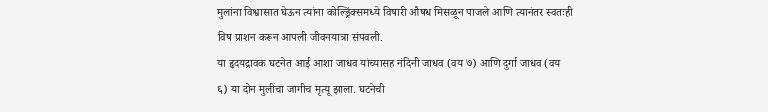मुलांना विश्वासात घेऊन त्यांना कोल्ड्रिंक्समध्ये विषारी औषध मिसळून पाजले आणि त्यानंतर स्वतःही विष प्राशन करून आपली जीवनयात्रा संपवली.
या हृदयद्रावक घटनेत आई आशा जाधव यांच्यासह नंदिनी जाधव (वय ७) आणि दुर्गा जाधव (वय ६) या दोन मुलींचा जागीच मृत्यू झाला. घटनेची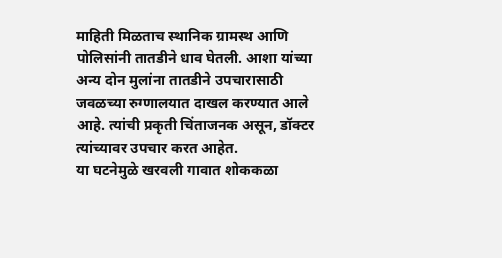माहिती मिळताच स्थानिक ग्रामस्थ आणि पोलिसांनी तातडीने धाव घेतली. आशा यांच्या अन्य दोन मुलांना तातडीने उपचारासाठी जवळच्या रुग्णालयात दाखल करण्यात आले आहे. त्यांची प्रकृती चिंताजनक असून, डॉक्टर त्यांच्यावर उपचार करत आहेत.
या घटनेमुळे खरवली गावात शोककळा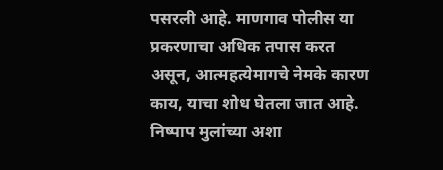पसरली आहे. माणगाव पोलीस या प्रकरणाचा अधिक तपास करत असून, आत्महत्येमागचे नेमके कारण काय, याचा शोध घेतला जात आहे. निष्पाप मुलांच्या अशा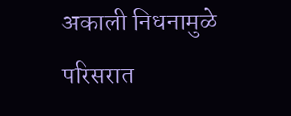अकाली निधनामुळे परिसरात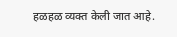हळहळ व्यक्त केली जात आहे.